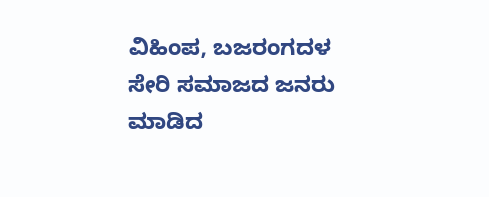ವಿಹಿಂಪ, ಬಜರಂಗದಳ ಸೇರಿ ಸಮಾಜದ ಜನರು ಮಾಡಿದ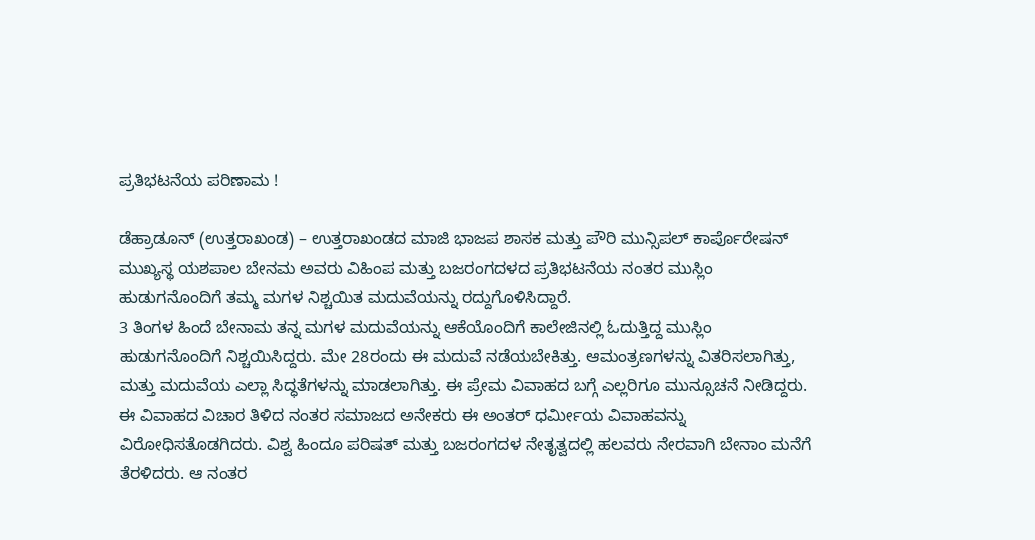ಪ್ರತಿಭಟನೆಯ ಪರಿಣಾಮ !

ಡೆಹ್ರಾಡೂನ್ (ಉತ್ತರಾಖಂಡ) – ಉತ್ತರಾಖಂಡದ ಮಾಜಿ ಭಾಜಪ ಶಾಸಕ ಮತ್ತು ಪೌರಿ ಮುನ್ಸಿಪಲ್ ಕಾರ್ಪೊರೇಷನ್ ಮುಖ್ಯಸ್ಥ ಯಶಪಾಲ ಬೇನಮ ಅವರು ವಿಹಿಂಪ ಮತ್ತು ಬಜರಂಗದಳದ ಪ್ರತಿಭಟನೆಯ ನಂತರ ಮುಸ್ಲಿಂ ಹುಡುಗನೊಂದಿಗೆ ತಮ್ಮ ಮಗಳ ನಿಶ್ಚಯಿತ ಮದುವೆಯನ್ನು ರದ್ದುಗೊಳಿಸಿದ್ದಾರೆ.
3 ತಿಂಗಳ ಹಿಂದೆ ಬೇನಾಮ ತನ್ನ ಮಗಳ ಮದುವೆಯನ್ನು ಆಕೆಯೊಂದಿಗೆ ಕಾಲೇಜಿನಲ್ಲಿ ಓದುತ್ತಿದ್ದ ಮುಸ್ಲಿಂ ಹುಡುಗನೊಂದಿಗೆ ನಿಶ್ಚಯಿಸಿದ್ದರು. ಮೇ 28ರಂದು ಈ ಮದುವೆ ನಡೆಯಬೇಕಿತ್ತು. ಆಮಂತ್ರಣಗಳನ್ನು ವಿತರಿಸಲಾಗಿತ್ತು, ಮತ್ತು ಮದುವೆಯ ಎಲ್ಲಾ ಸಿದ್ಧತೆಗಳನ್ನು ಮಾಡಲಾಗಿತ್ತು. ಈ ಪ್ರೇಮ ವಿವಾಹದ ಬಗ್ಗೆ ಎಲ್ಲರಿಗೂ ಮುನ್ಸೂಚನೆ ನೀಡಿದ್ದರು. ಈ ವಿವಾಹದ ವಿಚಾರ ತಿಳಿದ ನಂತರ ಸಮಾಜದ ಅನೇಕರು ಈ ಅಂತರ್ ಧರ್ಮೀಯ ವಿವಾಹವನ್ನು ವಿರೋಧಿಸತೊಡಗಿದರು. ವಿಶ್ವ ಹಿಂದೂ ಪರಿಷತ್ ಮತ್ತು ಬಜರಂಗದಳ ನೇತೃತ್ವದಲ್ಲಿ ಹಲವರು ನೇರವಾಗಿ ಬೇನಾಂ ಮನೆಗೆ ತೆರಳಿದರು. ಆ ನಂತರ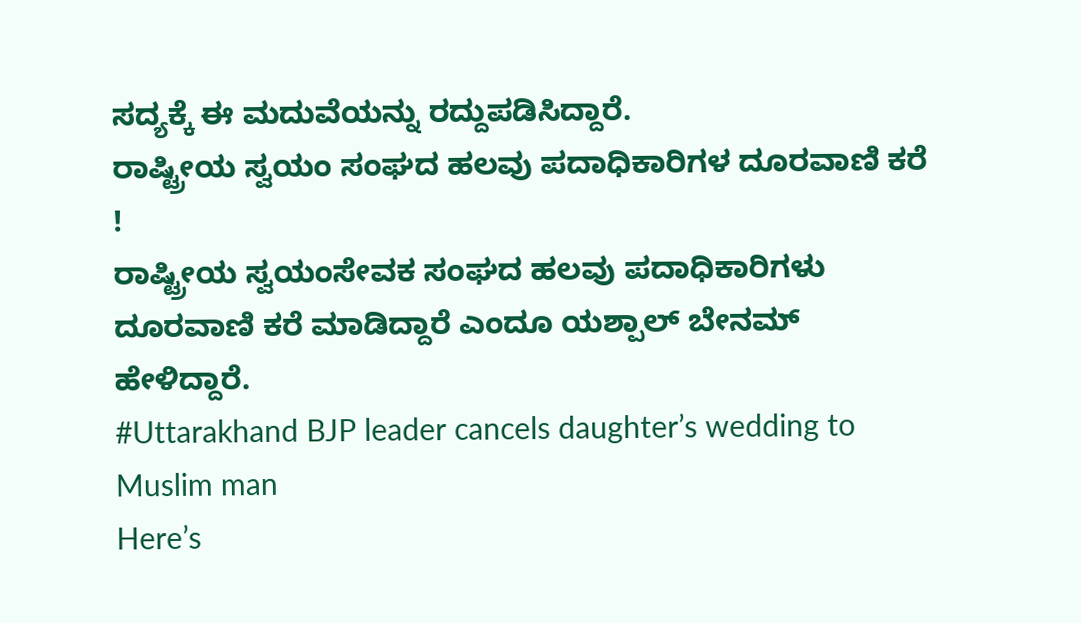ಸದ್ಯಕ್ಕೆ ಈ ಮದುವೆಯನ್ನು ರದ್ದುಪಡಿಸಿದ್ದಾರೆ.
ರಾಷ್ಟ್ರೀಯ ಸ್ವಯಂ ಸಂಘದ ಹಲವು ಪದಾಧಿಕಾರಿಗಳ ದೂರವಾಣಿ ಕರೆ !
ರಾಷ್ಟ್ರೀಯ ಸ್ವಯಂಸೇವಕ ಸಂಘದ ಹಲವು ಪದಾಧಿಕಾರಿಗಳು ದೂರವಾಣಿ ಕರೆ ಮಾಡಿದ್ದಾರೆ ಎಂದೂ ಯಶ್ಪಾಲ್ ಬೇನಮ್ ಹೇಳಿದ್ದಾರೆ.
#Uttarakhand BJP leader cancels daughter’s wedding to Muslim man
Here’s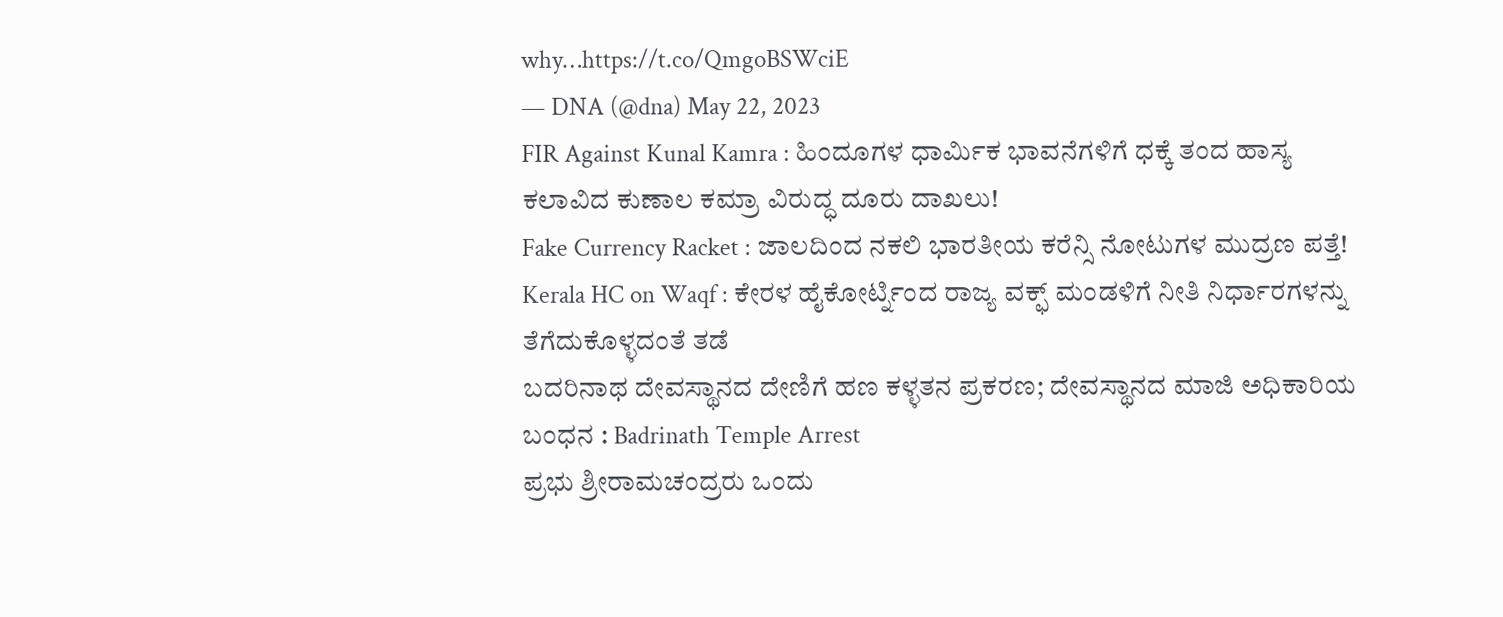why…https://t.co/QmgoBSWciE
— DNA (@dna) May 22, 2023
FIR Against Kunal Kamra : ಹಿಂದೂಗಳ ಧಾರ್ಮಿಕ ಭಾವನೆಗಳಿಗೆ ಧಕ್ಕೆ ತಂದ ಹಾಸ್ಯ ಕಲಾವಿದ ಕುಣಾಲ ಕಮ್ರಾ ವಿರುದ್ಧ ದೂರು ದಾಖಲು!
Fake Currency Racket : ಜಾಲದಿಂದ ನಕಲಿ ಭಾರತೀಯ ಕರೆನ್ಸಿ ನೋಟುಗಳ ಮುದ್ರಣ ಪತ್ತೆ!
Kerala HC on Waqf : ಕೇರಳ ಹೈಕೋರ್ಟ್ನಿಂದ ರಾಜ್ಯ ವಕ್ಫ್ ಮಂಡಳಿಗೆ ನೀತಿ ನಿರ್ಧಾರಗಳನ್ನು ತೆಗೆದುಕೊಳ್ಳದಂತೆ ತಡೆ
ಬದರಿನಾಥ ದೇವಸ್ಥಾನದ ದೇಣಿಗೆ ಹಣ ಕಳ್ಳತನ ಪ್ರಕರಣ; ದೇವಸ್ಥಾನದ ಮಾಜಿ ಅಧಿಕಾರಿಯ ಬಂಧನ : Badrinath Temple Arrest
ಪ್ರಭು ಶ್ರೀರಾಮಚಂದ್ರರು ಒಂದು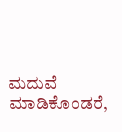ಮದುವೆ ಮಾಡಿಕೊಂಡರೆ,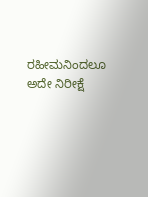ರಹೀಮನಿಂದಲೂ ಅದೇ ನಿರೀಕ್ಷೆ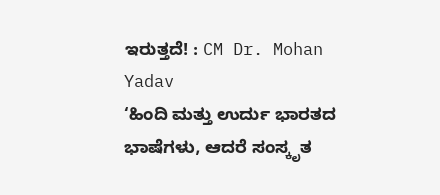ಇರುತ್ತದೆ! : CM Dr. Mohan Yadav
‘ಹಿಂದಿ ಮತ್ತು ಉರ್ದು ಭಾರತದ ಭಾಷೆಗಳು, ಆದರೆ ಸಂಸ್ಕೃತ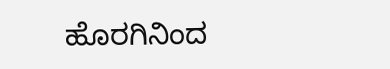ಹೊರಗಿನಿಂದ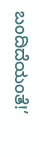ಬಂದಿದೆಯಂತೆ!’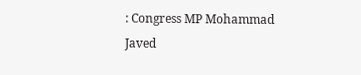: Congress MP Mohammad Javed